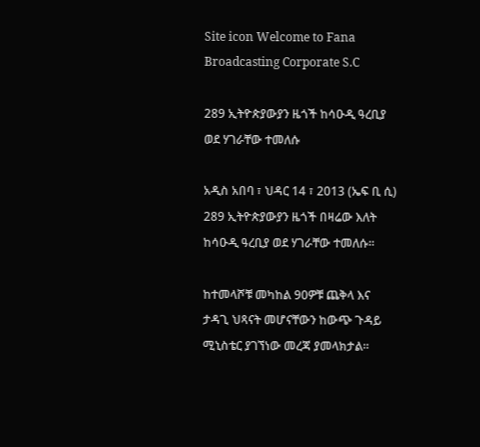Site icon Welcome to Fana Broadcasting Corporate S.C

289 ኢትዮጵያውያን ዜጎች ከሳዑዲ ዓረቢያ ወደ ሃገራቸው ተመለሱ

አዲስ አበባ ፣ ህዳር 14 ፣ 2013 (ኤፍ ቢ ሲ) 289 ኢትዮጵያውያን ዜጎች በዛሬው እለት ከሳዑዲ ዓረቢያ ወደ ሃገራቸው ተመለሱ፡፡

ከተመላሾቹ መካከል 90ዎቹ ጨቅላ እና ታዳጊ ህጻናት መሆናቸውን ከውጭ ጉዳይ ሚኒስቴር ያገኘነው መረጃ ያመላክታል፡፡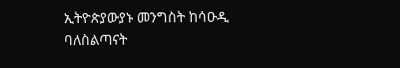ኢትዮጵያውያኑ መንግስት ከሳዑዲ ባለስልጣናት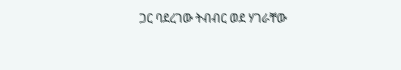ጋር ባደረገው ትብብር ወደ ሃገራቸው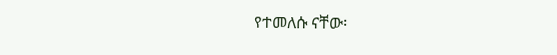የተመለሱ ናቸው፡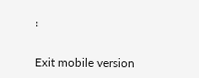፡

Exit mobile version